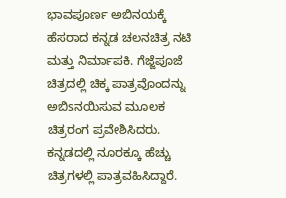ಭಾವಪೂರ್ಣ ಅಬಿನಯಕ್ಕೆ ಹೆಸರಾದ ಕನ್ನಡ ಚಲನಚಿತ್ರ ನಟಿ ಮತ್ತು ನಿರ್ಮಾಪಕಿ. ಗೆಜ್ಜೆಪೂಜೆ ಚಿತ್ರದಲ್ಲಿ ಚಿಕ್ಕ ಪಾತ್ರವೊಂದನ್ನು ಅಬಿsನಯಿಸುವ ಮೂಲಕ ಚಿತ್ರರಂಗ ಪ್ರವೇಶಿಸಿದರು. ಕನ್ನಡದಲ್ಲಿ ನೂರಕ್ಕೂ ಹೆಚ್ಚು ಚಿತ್ರಗಳಲ್ಲಿ ಪಾತ್ರವಹಿಸಿದ್ದಾರೆ.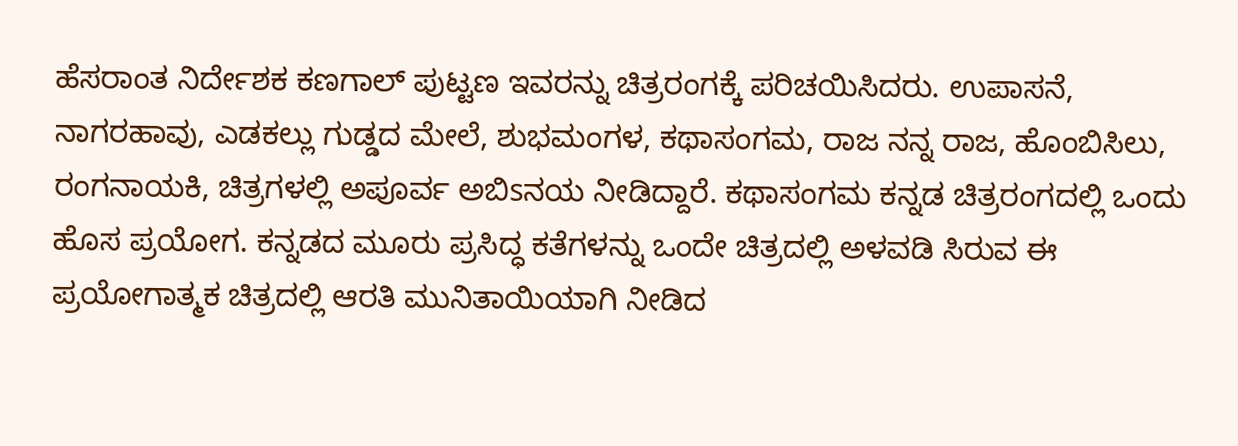ಹೆಸರಾಂತ ನಿರ್ದೇಶಕ ಕಣಗಾಲ್ ಪುಟ್ಟಣ ಇವರನ್ನು ಚಿತ್ರರಂಗಕ್ಕೆ ಪರಿಚಯಿಸಿದರು. ಉಪಾಸನೆ, ನಾಗರಹಾವು, ಎಡಕಲ್ಲು ಗುಡ್ಡದ ಮೇಲೆ, ಶುಭಮಂಗಳ, ಕಥಾಸಂಗಮ, ರಾಜ ನನ್ನ ರಾಜ, ಹೊಂಬಿಸಿಲು, ರಂಗನಾಯಕಿ, ಚಿತ್ರಗಳಲ್ಲಿ ಅಪೂರ್ವ ಅಬಿsನಯ ನೀಡಿದ್ದಾರೆ. ಕಥಾಸಂಗಮ ಕನ್ನಡ ಚಿತ್ರರಂಗದಲ್ಲಿ ಒಂದು ಹೊಸ ಪ್ರಯೋಗ. ಕನ್ನಡದ ಮೂರು ಪ್ರಸಿದ್ಧ ಕತೆಗಳನ್ನು ಒಂದೇ ಚಿತ್ರದಲ್ಲಿ ಅಳವಡಿ ಸಿರುವ ಈ ಪ್ರಯೋಗಾತ್ಮಕ ಚಿತ್ರದಲ್ಲಿ ಆರತಿ ಮುನಿತಾಯಿಯಾಗಿ ನೀಡಿದ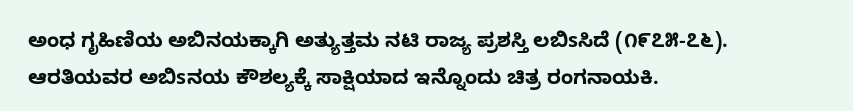ಅಂಧ ಗೃಹಿಣಿಯ ಅಬಿನಯಕ್ಕಾಗಿ ಅತ್ಯುತ್ತಮ ನಟಿ ರಾಜ್ಯ ಪ್ರಶಸ್ತಿ ಲಬಿsಸಿದೆ (೧೯೭೫-೭೬). ಆರತಿಯವರ ಅಬಿsನಯ ಕೌಶಲ್ಯಕ್ಕೆ ಸಾಕ್ಷಿಯಾದ ಇನ್ನೊಂದು ಚಿತ್ರ ರಂಗನಾಯಕಿ.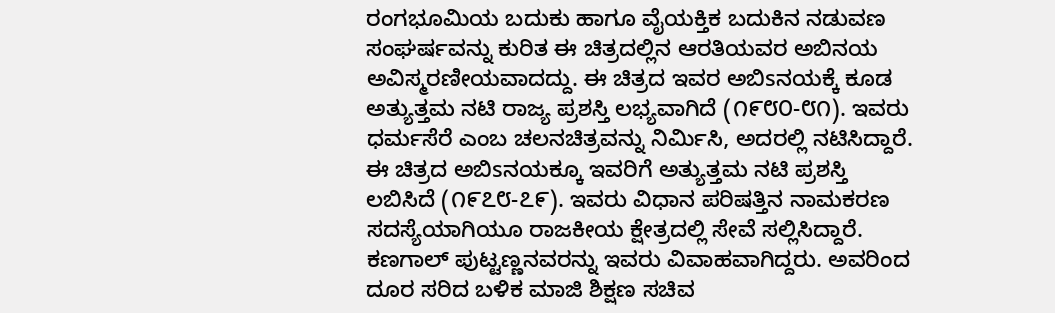ರಂಗಭೂಮಿಯ ಬದುಕು ಹಾಗೂ ವೈಯಕ್ತಿಕ ಬದುಕಿನ ನಡುವಣ ಸಂಘರ್ಷವನ್ನು ಕುರಿತ ಈ ಚಿತ್ರದಲ್ಲಿನ ಆರತಿಯವರ ಅಬಿನಯ ಅವಿಸ್ಮರಣೀಯವಾದದ್ದು. ಈ ಚಿತ್ರದ ಇವರ ಅಬಿsನಯಕ್ಕೆ ಕೂಡ ಅತ್ಯುತ್ತಮ ನಟಿ ರಾಜ್ಯ ಪ್ರಶಸ್ತಿ ಲಭ್ಯವಾಗಿದೆ (೧೯೮೦-೮೧). ಇವರು ಧರ್ಮಸೆರೆ ಎಂಬ ಚಲನಚಿತ್ರವನ್ನು ನಿರ್ಮಿಸಿ, ಅದರಲ್ಲಿ ನಟಿಸಿದ್ದಾರೆ. ಈ ಚಿತ್ರದ ಅಬಿsನಯಕ್ಕೂ ಇವರಿಗೆ ಅತ್ಯುತ್ತಮ ನಟಿ ಪ್ರಶಸ್ತಿ ಲಬಿಸಿದೆ (೧೯೭೮-೭೯). ಇವರು ವಿಧಾನ ಪರಿಷತ್ತಿನ ನಾಮಕರಣ ಸದಸ್ಯೆಯಾಗಿಯೂ ರಾಜಕೀಯ ಕ್ಷೇತ್ರದಲ್ಲಿ ಸೇವೆ ಸಲ್ಲಿಸಿದ್ದಾರೆ. ಕಣಗಾಲ್ ಪುಟ್ಟಣ್ಣನವರನ್ನು ಇವರು ವಿವಾಹವಾಗಿದ್ದರು. ಅವರಿಂದ ದೂರ ಸರಿದ ಬಳಿಕ ಮಾಜಿ ಶಿಕ್ಷಣ ಸಚಿವ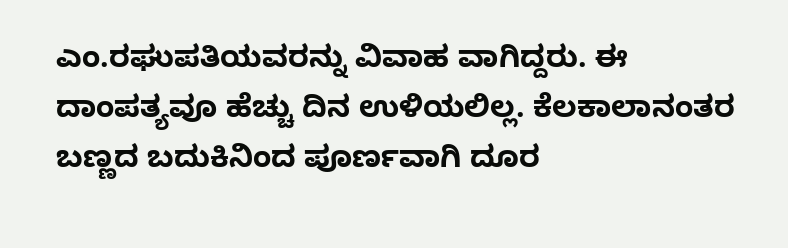ಎಂ.ರಘುಪತಿಯವರನ್ನು ವಿವಾಹ ವಾಗಿದ್ದರು. ಈ ದಾಂಪತ್ಯವೂ ಹೆಚ್ಚು ದಿನ ಉಳಿಯಲಿಲ್ಲ. ಕೆಲಕಾಲಾನಂತರ ಬಣ್ಣದ ಬದುಕಿನಿಂದ ಪೂರ್ಣವಾಗಿ ದೂರ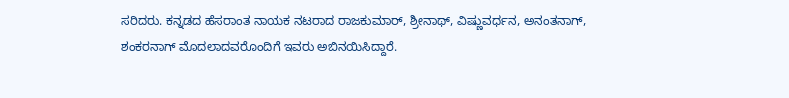ಸರಿದರು. ಕನ್ನಡದ ಹೆಸರಾಂತ ನಾಯಕ ನಟರಾದ ರಾಜಕುಮಾರ್, ಶ್ರೀನಾಥ್, ವಿಷ್ಣುವರ್ಧನ, ಅನಂತನಾಗ್, ಶಂಕರನಾಗ್ ಮೊದಲಾದವರೊಂದಿಗೆ ಇವರು ಅಬಿನಯಿಸಿದ್ದಾರೆ.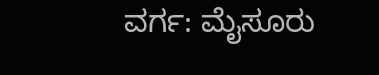ವರ್ಗ: ಮೈಸೂರು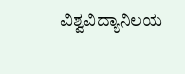ವಿಶ್ವವಿದ್ಯಾನಿಲಯ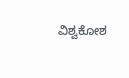ವಿಶ್ವಕೋಶ